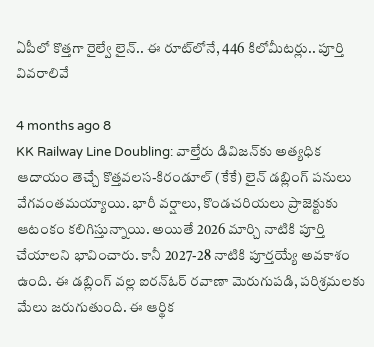ఏపీలో కొత్తగా రైల్వే లైన్.. ఈ రూట్‌లోనే, 446 కిలోమీటర్లు.. పూర్తి వివరాలివే

4 months ago 8
KK Railway Line Doubling: వాల్తేరు డివిజన్‌కు అత్యధిక ఆదాయం తెచ్చే కొత్తవలస-కిరండూల్‌ (కేకే) లైన్ డబ్లింగ్ పనులు వేగవంతమయ్యాయి. భారీ వర్షాలు, కొండచరియలు ప్రాజెక్టుకు ఆటంకం కలిగిస్తున్నాయి. అయితే 2026 మార్చి నాటికి పూర్తి చేయాలని భావించారు. కానీ 2027-28 నాటికి పూర్తయ్యే అవకాశం ఉంది. ఈ డబ్లింగ్ వల్ల ఐరన్‌ఓర్ రవాణా మెరుగుపడి, పరిశ్రమలకు మేలు జరుగుతుంది. ఈ ఆర్థిక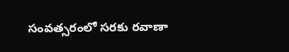సంవత్సరంలో సరకు రవాణా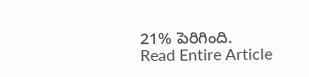21% పెరిగింది.
Read Entire Article